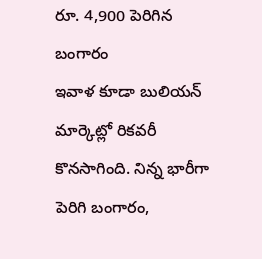రూ. 4,900 పెరిగిన బంగారం
ఇవాళ కూడా బులియన్ మార్కెట్లో రికవరీ కొనసాగింది. నిన్న భారీగా పెరిగి బంగారం,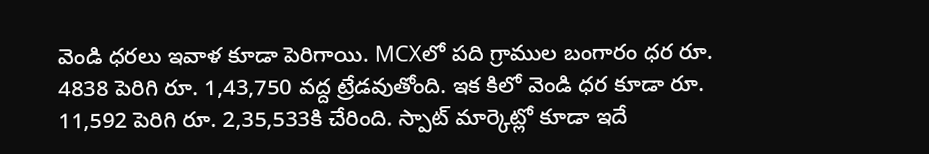వెండి ధరలు ఇవాళ కూడా పెరిగాయి. MCXలో పది గ్రాముల బంగారం ధర రూ. 4838 పెరిగి రూ. 1,43,750 వద్ద ట్రేడవుతోంది. ఇక కిలో వెండి ధర కూడా రూ. 11,592 పెరిగి రూ. 2,35,533కి చేరింది. స్పాట్ మార్కెట్లో కూడా ఇదే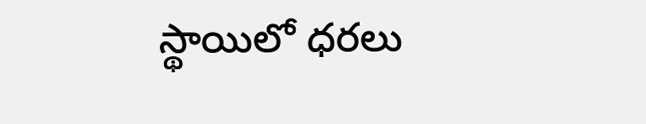స్థాయిలో ధరలు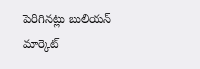పెరిగినట్లు బులియన్ మార్కెట్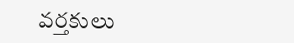వర్తకులు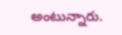అంటున్నారు.